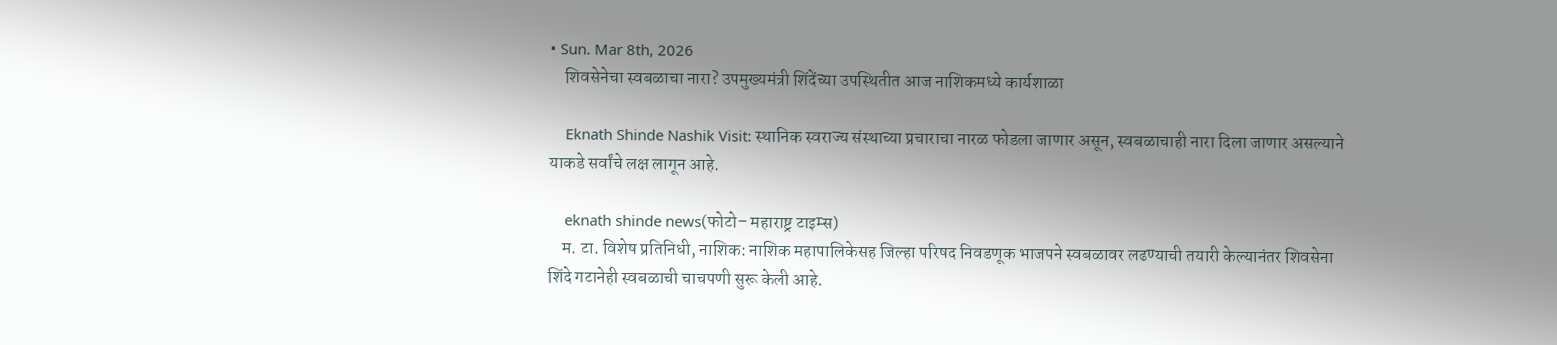• Sun. Mar 8th, 2026
    शिवसेनेचा स्वबळाचा नारा? उपमुख्यमंत्री शिंदेंच्या उपस्थितीत आज नाशिकमध्ये कार्यशाळा

    Eknath Shinde Nashik Visit: स्थानिक स्वराज्य संस्थाच्या प्रचाराचा नारळ फोडला जाणार असून, स्वबळाचाही नारा दिला जाणार असल्याने याकडे सर्वांचे लक्ष लागून आहे.

    eknath shinde news(फोटो– महाराष्ट्र टाइम्स)
    म. टा. विशेष प्रतिनिधी, नाशिक: नाशिक महापालिकेसह जिल्हा परिषद निवडणूक भाजपने स्वबळावर लढण्याची तयारी केल्यानंतर शिवसेना शिंदे गटानेही स्वबळाची चाचपणी सुरू केली आहे.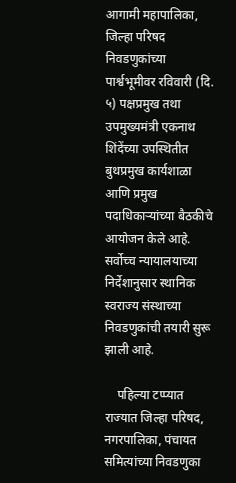आगामी महापालिका, जिल्हा परिषद निवडणुकांच्या पार्श्वभूमीवर रविवारी (दि. ५) पक्षप्रमुख तथा उपमुख्यमंत्री एकनाथ शिंदेंच्या उपस्थितीत बुथप्रमुख कार्यशाळा आणि प्रमुख पदाधिकाऱ्यांच्या बैठकीचे आयोजन केले आहे. सर्वोच्च न्यायालयाच्या निर्देशानुसार स्थानिक स्वराज्य संस्थाच्या निवडणुकांची तयारी सुरू झाली आहे.

    पहिल्या टप्प्यात राज्यात जिल्हा परिषद, नगरपालिका, पंचायत समित्यांच्या निवडणुका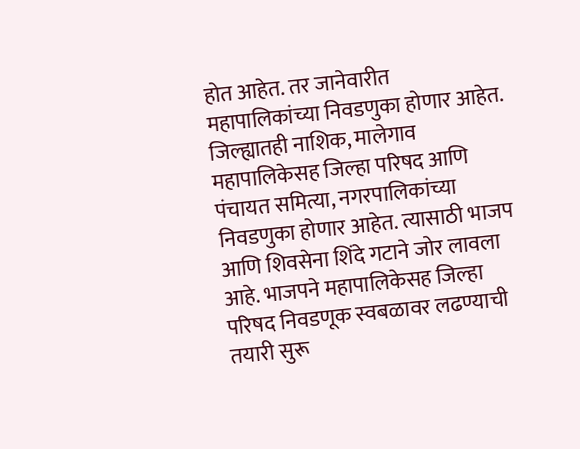होत आहेत. तर जानेवारीत महापालिकांच्या निवडणुका होणार आहेत. जिल्ह्यातही नाशिक, मालेगाव महापालिकेसह जिल्हा परिषद आणि पंचायत समित्या, नगरपालिकांच्या निवडणुका होणार आहेत. त्यासाठी भाजप आणि शिवसेना शिंदे गटाने जोर लावला आहे. भाजपने महापालिकेसह जिल्हा परिषद निवडणूक स्वबळावर लढण्याची तयारी सुरू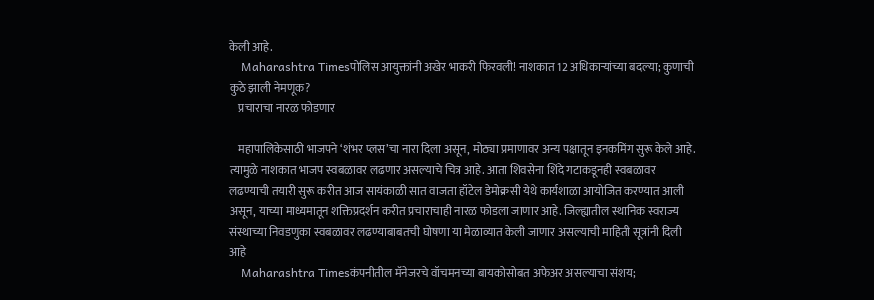केली आहे.
    Maharashtra Timesपोलिस आयुक्तांनी अखेर भाकरी फिरवली! नाशकात 12 अधिकाऱ्यांच्या बदल्या; कुणाची कुठे झाली नेमणूक?
    प्रचाराचा नारळ फोडणार

    महापालिकेसाठी भाजपने ‘शंभर प्लस’चा नारा दिला असून, मोठ्या प्रमाणावर अन्य पक्षातून इनकमिंग सुरू केले आहे. त्यामुळे नाशकात भाजप स्वबळावर लढणार असल्याचे चित्र आहे. आता शिवसेना शिंदे गटाकडूनही स्वबळावर लढण्याची तयारी सुरू करीत आज सायंकाळी सात वाजता हॉटेल डेमोक्रसी येथे कार्यशाळा आयोजित करण्यात आली असून, याच्या माध्यमातून शक्तिप्रदर्शन करीत प्रचाराचाही नारळ फोडला जाणार आहे. जिल्ह्यातील स्थानिक स्वराज्य संस्थाच्या निवडणुका स्वबळावर लढण्याबाबतची घोषणा या मेळाव्यात केली जाणार असल्याची माहिती सूत्रांनी दिली आहे
    Maharashtra Timesकंपनीतील मॅनेजरचे वॉचमनच्या बायकोसोबत अफेअर असल्याचा संशय;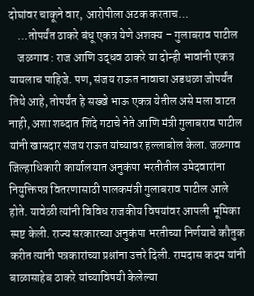दोघांवर चाकूने वार, आरोपीला अटक करताच…
    …तोपर्यंत ठाकरे बंधू एकत्र येणे अशक्य – गुलाबराव पाटील
    जळगाव : राज आणि उद्धव ठाकरे या दोन्ही भावांनी एकत्र यायलाच पाहिजे. पण, संजय राऊत नावाचा अडथळा जोपर्यंत तिथे आहे, तोपर्यंत हे सख्खे भाऊ एकत्र येतील असे मला वाटत नाही, अशा शब्दात शिंदे गटाचे नेते आणि मंत्री गुलाबराव पाटील यांनी खासदार संजय राऊत यांच्यावर हल्लाबोल केला. जळगाव जिल्हाधिकारी कार्यालयात अनुकंपा भरतीतील उमेदवारांना नियुक्तिपत्र वितरणासाठी पालकमंत्री गुलाबराव पाटील आले होते. यावेळी त्यांनी विविध राजकीय विषयांवर आपली भूमिका स्पष्ट केली. राज्य सरकारच्या अनुकंपा भरतीच्या निर्णयाचे कौतुक करीत त्यांनी पत्रकारांच्या प्रश्नांना उत्तरे दिली. रामदास कदम यांनी बाळासाहेब ठाकरे यांच्याविषयी केलेल्या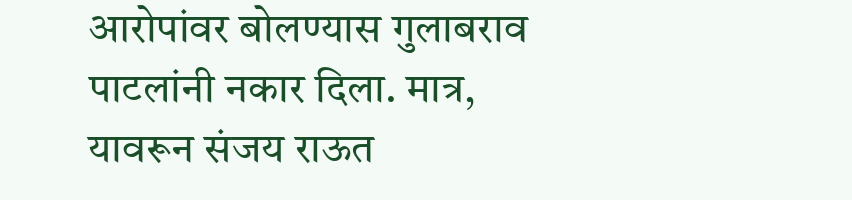आरोपांवर बोलण्यास गुलाबराव पाटलांनी नकार दिला. मात्र, यावरून संजय राऊत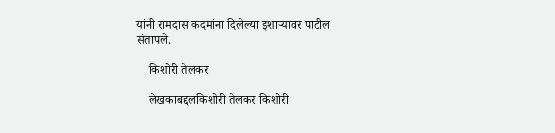यांनी रामदास कदमांना दिलेल्या इशाऱ्यावर पाटील संतापले.

    किशोरी तेलकर

    लेखकाबद्दलकिशोरी तेलकर किशोरी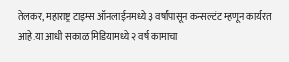तेलकर, महाराष्ट्र टाइम्स ऑनलाईनमध्ये ३ वर्षांपासून कन्सल्टंट म्हणून कार्यरत आहे.या आधी सकाळ मिडियामध्ये २ वर्ष कामाचा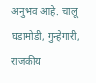अनुभव आहे. चालू घडामोडी, गुन्हेगारी, राजकीय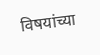विषयांच्या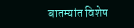बातम्यांत विशेष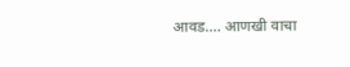आवड.… आणखी वाचा